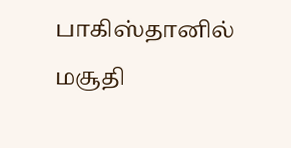பாகிஸ்தானில் மசூதி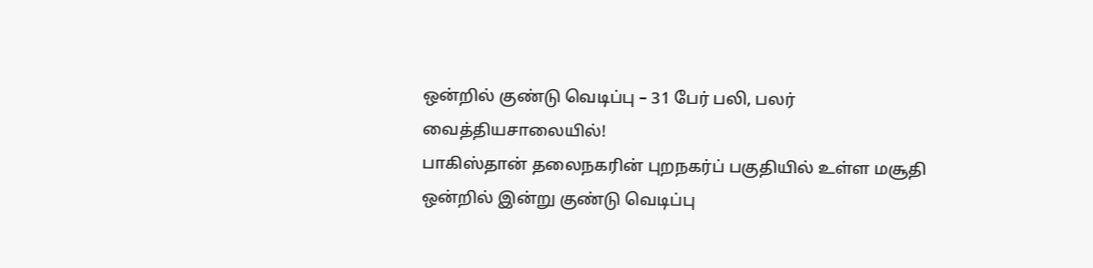ஒன்றில் குண்டு வெடிப்பு – 31 பேர் பலி, பலர் வைத்தியசாலையில்!
பாகிஸ்தான் தலைநகரின் புறநகர்ப் பகுதியில் உள்ள மசூதி ஒன்றில் இன்று குண்டு வெடிப்பு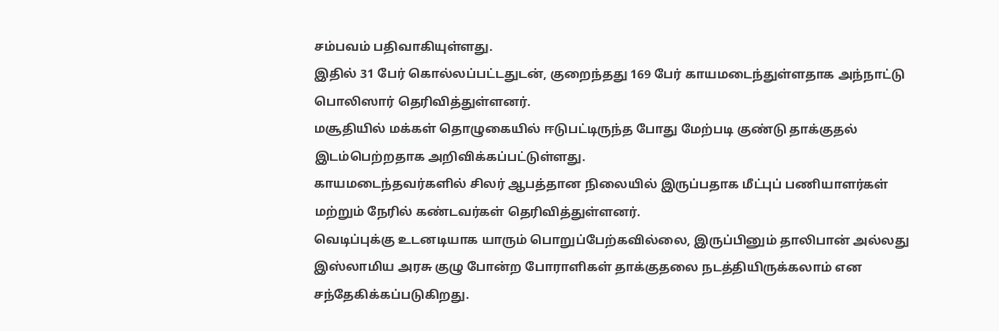சம்பவம் பதிவாகியுள்ளது.
இதில் 31 பேர் கொல்லப்பட்டதுடன், குறைந்தது 169 பேர் காயமடைந்துள்ளதாக அந்நாட்டு பொலிஸார் தெரிவித்துள்ளனர்.
மசூதியில் மக்கள் தொழுகையில் ஈடுபட்டிருந்த போது மேற்படி குண்டு தாக்குதல் இடம்பெற்றதாக அறிவிக்கப்பட்டுள்ளது.
காயமடைந்தவர்களில் சிலர் ஆபத்தான நிலையில் இருப்பதாக மீட்புப் பணியாளர்கள் மற்றும் நேரில் கண்டவர்கள் தெரிவித்துள்ளனர்.
வெடிப்புக்கு உடனடியாக யாரும் பொறுப்பேற்கவில்லை, இருப்பினும் தாலிபான் அல்லது இஸ்லாமிய அரசு குழு போன்ற போராளிகள் தாக்குதலை நடத்தியிருக்கலாம் என சந்தேகிக்கப்படுகிறது.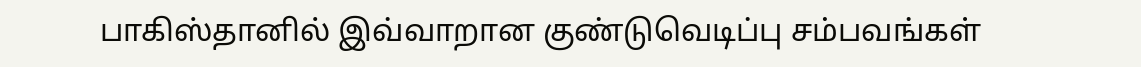பாகிஸ்தானில் இவ்வாறான குண்டுவெடிப்பு சம்பவங்கள்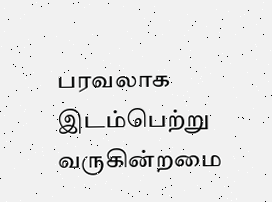பரவலாக இடம்பெற்று வருகின்றமை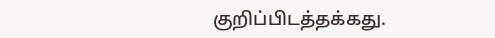குறிப்பிடத்தக்கது.